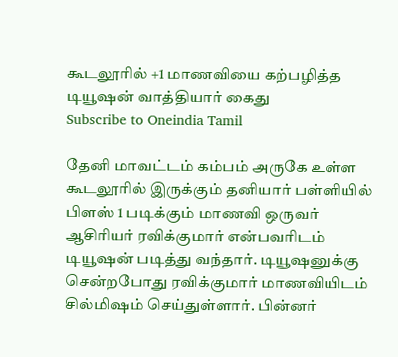கூடலூரில் +1 மாணவியை கற்பழித்த டியூஷன் வாத்தியார் கைது
Subscribe to Oneindia Tamil

தேனி மாவட்டம் கம்பம் அருகே உள்ள கூடலூரில் இருக்கும் தனியார் பள்ளியில் பிளஸ் 1 படிக்கும் மாணவி ஒருவர் ஆசிரியர் ரவிக்குமார் என்பவரிடம் டியூஷன் படித்து வந்தார். டியூஷனுக்கு சென்றபோது ரவிக்குமார் மாணவியிடம் சில்மிஷம் செய்துள்ளார். பின்னர்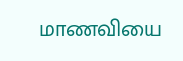மாணவியை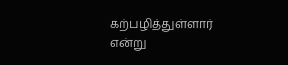கற்பழித்துள்ளார் என்று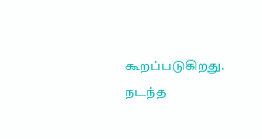கூறப்படுகிறது.
நடந்த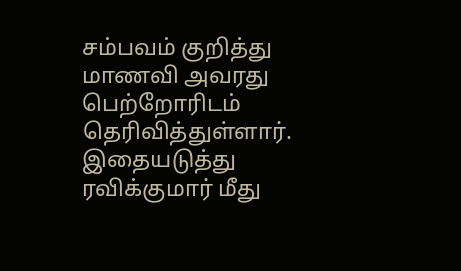சம்பவம் குறித்து மாணவி அவரது பெற்றோரிடம் தெரிவித்துள்ளார். இதையடுத்து ரவிக்குமார் மீது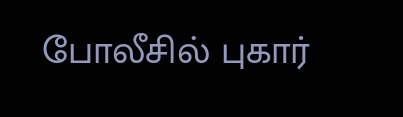போலீசில் புகார்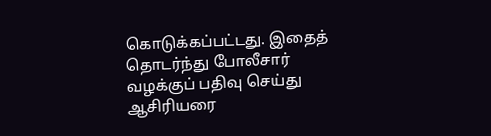கொடுக்கப்பட்டது. இதைத் தொடர்ந்து போலீசார் வழக்குப் பதிவு செய்து ஆசிரியரை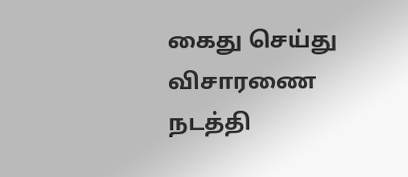கைது செய்து விசாரணை நடத்தி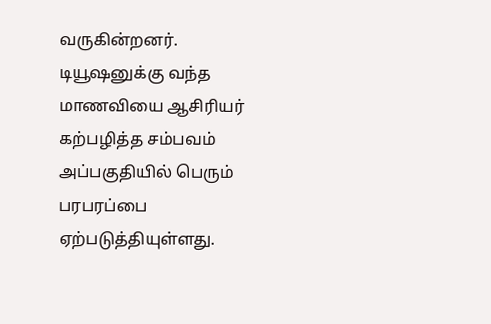வருகின்றனர்.
டியூஷனுக்கு வந்த மாணவியை ஆசிரியர் கற்பழித்த சம்பவம் அப்பகுதியில் பெரும் பரபரப்பை ஏற்படுத்தியுள்ளது.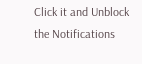Click it and Unblock the Notifications